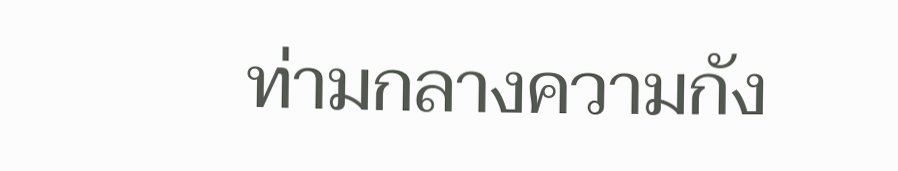ท่ามกลางความกัง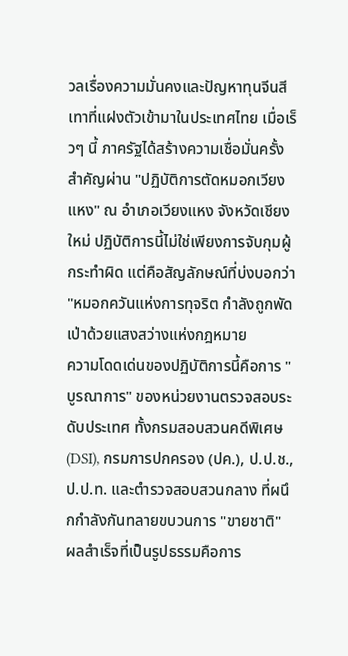วลเรื่องความมั่นคงและปัญหาทุนจีนสีเทาที่แฝงตัวเข้ามาในประเทศไทย เมื่อเร็วๆ นี้ ภาครัฐได้สร้างความเชื่อมั่นครั้งสำคัญผ่าน "ปฏิบัติการตัดหมอกเวียงแหง" ณ อำเภอเวียงแหง จังหวัดเชียงใหม่ ปฏิบัติการนี้ไม่ใช่เพียงการจับกุมผู้กระทำผิด แต่คือสัญลักษณ์ที่บ่งบอกว่า "หมอกควันแห่งการทุจริต กำลังถูกพัดเป่าด้วยแสงสว่างแห่งกฎหมาย
ความโดดเด่นของปฏิบัติการนี้คือการ "บูรณาการ" ของหน่วยงานตรวจสอบระดับประเทศ ทั้งกรมสอบสวนคดีพิเศษ (DSI), กรมการปกครอง (ปค.), ป.ป.ช., ป.ป.ท. และตำรวจสอบสวนกลาง ที่ผนึกกำลังกันทลายขบวนการ "ขายชาติ"
ผลสำเร็จที่เป็นรูปธรรมคือการ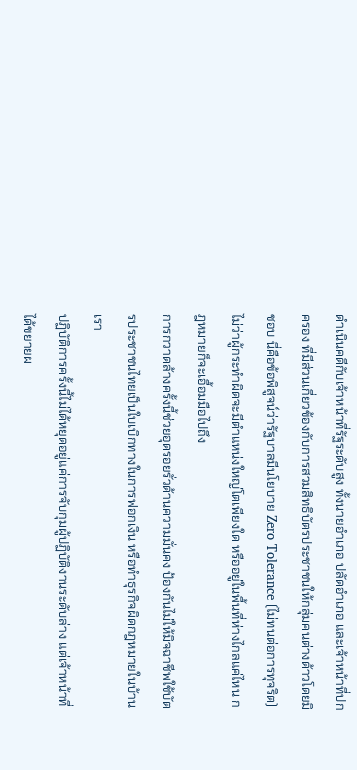ดำเนินคดีกับเจ้าหน้าที่รัฐระดับสูง ทั้งนายอำเภอ ปลัดอำเภอ และเจ้าหน้าที่ปกครอง ที่มีส่วนเกี่ยวข้องกับการสวมสิทธิบัตรประชาชนให้กลุ่มคนต่างด้าวโดยมิชอบ นี่คือข้อพิสูจน์ว่ารัฐบาลมีนโยบาย Zero Tolerance (ไม่ทนต่อการทุจริต) ไม่ว่าผู้กระทำผิดจะมีตำแหน่งใหญ่โตเพียงใด หรืออยู่ในพื้นที่ห่างไกลแค่ไหน กฎหมายก็จะเอื้อมมือไปถึง
การกวาดล้างครั้งนี้ช่วยอุดรอยรั่วด้านความมั่นคง ป้องกันไม่ให้มิจฉาชีพใช้บัตรประชาชนไทยเป็นใบเบิกทางในการฟอกเงิน หรือทำธุรกิจผิดกฎหมายในบ้านเรา
ปฏิบัติการครั้งนี้ไม่ได้หยุดอยู่แค่การจับกุมผู้ปฏิบัติงานระดับล่าง แต่เจ้าหน้าที่ได้ขยายผ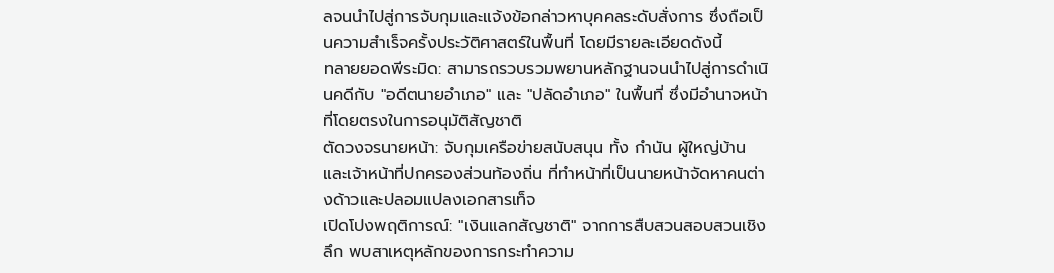ลจนนำไปสู่การจับกุมและแจ้งข้อกล่าวหาบุคคลระดับสั่งการ ซึ่งถือเป็นความสำเร็จครั้งประวัติศาสตร์ในพื้นที่ โดยมีรายละเอียดดังนี้
ทลายยอดพีระมิด: สามารถรวบรวมพยานหลักฐานจนนำไปสู่การดำเนินคดีกับ "อดีตนายอำเภอ" และ "ปลัดอำเภอ" ในพื้นที่ ซึ่งมีอำนาจหน้าที่โดยตรงในการอนุมัติสัญชาติ
ตัดวงจรนายหน้า: จับกุมเครือข่ายสนับสนุน ทั้ง กำนัน ผู้ใหญ่บ้าน และเจ้าหน้าที่ปกครองส่วนท้องถิ่น ที่ทำหน้าที่เป็นนายหน้าจัดหาคนต่างด้าวและปลอมแปลงเอกสารเท็จ
เปิดโปงพฤติการณ์: "เงินแลกสัญชาติ" จากการสืบสวนสอบสวนเชิงลึก พบสาเหตุหลักของการกระทำความ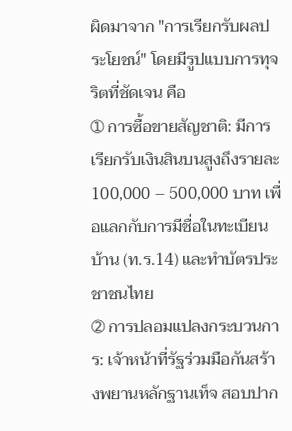ผิดมาจาก "การเรียกรับผลประโยชน์" โดยมีรูปแบบการทุจริตที่ชัดเจน คือ
➀ การซื้อขายสัญชาติ: มีการเรียกรับเงินสินบนสูงถึงรายละ 100,000 – 500,000 บาท เพื่อแลกกับการมีชื่อในทะเบียนบ้าน (ท.ร.14) และทำบัตรประชาชนไทย
➁ การปลอมแปลงกระบวนการ: เจ้าหน้าที่รัฐร่วมมือกันสร้างพยานหลักฐานเท็จ สอบปาก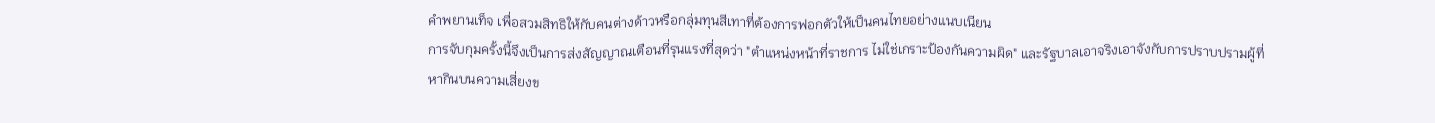คำพยานเท็จ เพื่อสวมสิทธิให้กับคนต่างด้าวหรือกลุ่มทุนสีเทาที่ต้องการฟอกตัวให้เป็นคนไทยอย่างแนบเนียน
การจับกุมครั้งนี้จึงเป็นการส่งสัญญาณเตือนที่รุนแรงที่สุดว่า "ตำแหน่งหน้าที่ราชการ ไม่ใช่เกราะป้องกันความผิด" และรัฐบาลเอาจริงเอาจังกับการปราบปรามผู้ที่หากินบนความเสี่ยงข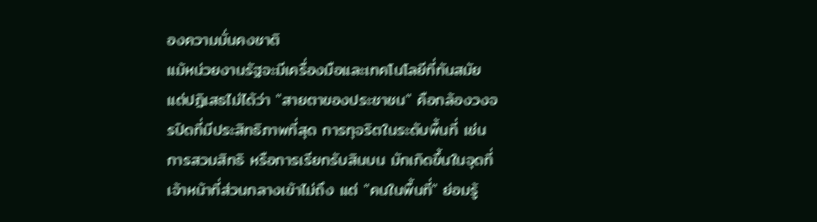องความมั่นคงชาติ
แม้หน่วยงานรัฐจะมีเครื่องมือและเทคโนโลยีที่ทันสมัย แต่ปฏิเสธไม่ได้ว่า "สายตาของประชาชน" คือกล้องวงจรปิดที่มีประสิทธิภาพที่สุด การทุจริตในระดับพื้นที่ เช่น การสวมสิทธิ หรือการเรียกรับสินบน มักเกิดขึ้นในจุดที่เจ้าหน้าที่ส่วนกลางเข้าไม่ถึง แต่ "คนในพื้นที่" ย่อมรู้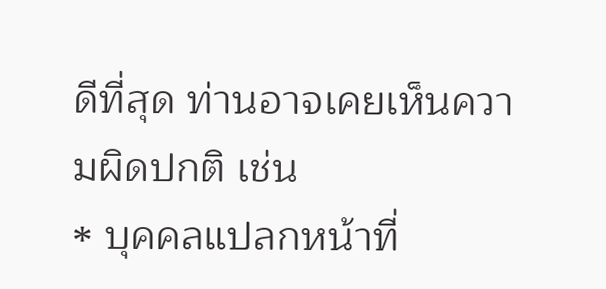ดีที่สุด ท่านอาจเคยเห็นความผิดปกติ เช่น
⁎ บุคคลแปลกหน้าที่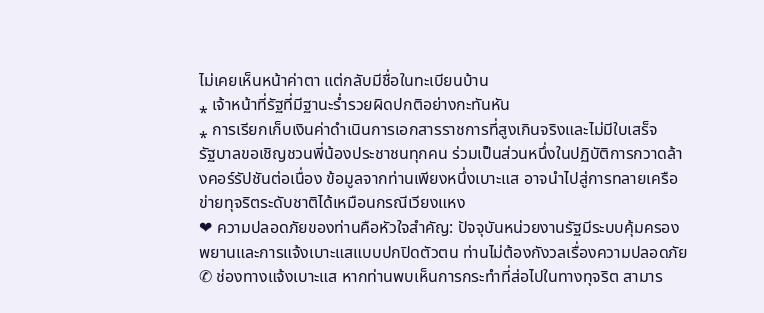ไม่เคยเห็นหน้าค่าตา แต่กลับมีชื่อในทะเบียนบ้าน
⁎ เจ้าหน้าที่รัฐที่มีฐานะร่ำรวยผิดปกติอย่างกะทันหัน
⁎ การเรียกเก็บเงินค่าดำเนินการเอกสารราชการที่สูงเกินจริงและไม่มีใบเสร็จ
รัฐบาลขอเชิญชวนพี่น้องประชาชนทุกคน ร่วมเป็นส่วนหนึ่งในปฏิบัติการกวาดล้างคอร์รัปชันต่อเนื่อง ข้อมูลจากท่านเพียงหนึ่งเบาะแส อาจนำไปสู่การทลายเครือข่ายทุจริตระดับชาติได้เหมือนกรณีเวียงแหง
❤ ความปลอดภัยของท่านคือหัวใจสำคัญ: ปัจจุบันหน่วยงานรัฐมีระบบคุ้มครองพยานและการแจ้งเบาะแสแบบปกปิดตัวตน ท่านไม่ต้องกังวลเรื่องความปลอดภัย
✆ ช่องทางแจ้งเบาะแส หากท่านพบเห็นการกระทำที่ส่อไปในทางทุจริต สามาร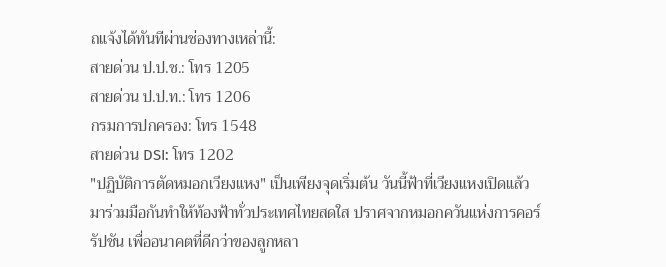ถแจ้งได้ทันทีผ่านช่องทางเหล่านี้:
สายด่วน ป.ป.ช.: โทร 1205
สายด่วน ป.ป.ท.: โทร 1206
กรมการปกครอง: โทร 1548
สายด่วน DSI: โทร 1202
"ปฏิบัติการตัดหมอกเวียงแหง" เป็นเพียงจุดเริ่มต้น วันนี้ฟ้าที่เวียงแหงเปิดแล้ว มาร่วมมือกันทำให้ท้องฟ้าทั่วประเทศไทยสดใส ปราศจากหมอกควันแห่งการคอร์รัปชัน เพื่ออนาคตที่ดีกว่าของลูกหลา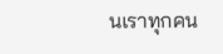นเราทุกคน